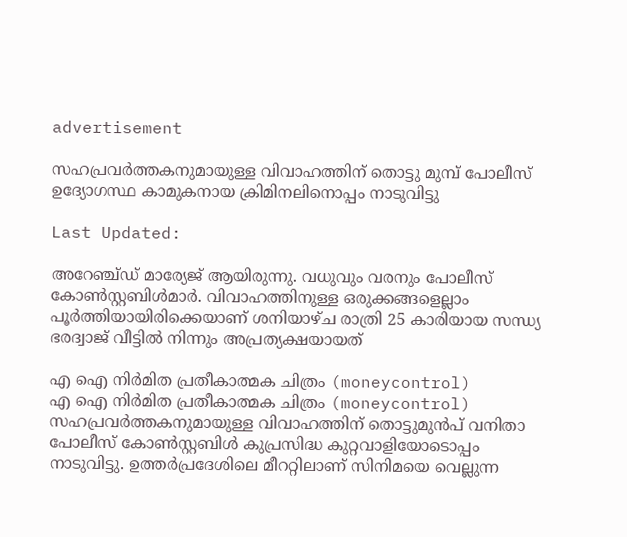advertisement

സഹപ്രവർത്തകനുമായുള്ള വിവാഹത്തിന് തൊട്ടു മുമ്പ് പോലീസ് ഉദ്യോഗസ്ഥ കാമുകനായ ക്രിമിനലിനൊപ്പം നാടുവിട്ടു

Last Updated:

അറേഞ്ച്ഡ് മാര്യേജ് ആയിരുന്നു. വധുവും വരനും പോലീസ് കോൺസ്റ്റബിൾമാർ. വിവാഹത്തിനുള്ള ഒരുക്കങ്ങളെല്ലാം പൂർത്തിയായിരിക്കെയാണ് ശനിയാഴ്ച രാത്രി 25 കാരിയായ സന്ധ്യ ഭരദ്വാജ് വീട്ടിൽ നിന്നും അപ്രത്യക്ഷയായത്

എ ഐ നിർമിത പ്രതീകാത്മക ചിത്രം (moneycontrol)
എ ഐ നിർമിത പ്രതീകാത്മക ചിത്രം (moneycontrol)
സഹപ്രവർത്തകനുമായുള്ള വിവാഹത്തിന് തൊട്ടുമുൻപ് വനിതാ പോലീസ് കോൺസ്റ്റബിൾ കുപ്രസിദ്ധ കുറ്റവാളിയോടൊപ്പം നാടുവിട്ടു. ഉത്തര്‍പ്രദേശിലെ മീററ്റിലാണ് സിനിമയെ വെല്ലുന്ന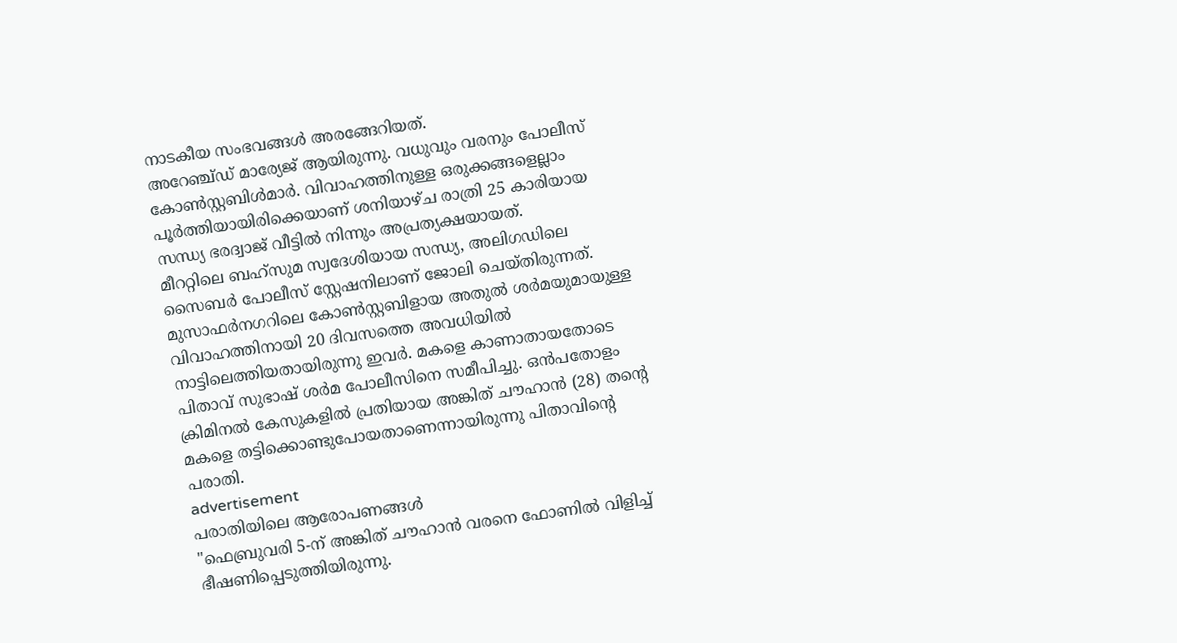നാടകീയ സംഭവങ്ങൾ അരങ്ങേറിയത്.
അറേഞ്ച്ഡ് മാര്യേജ് ആയിരുന്നു. വധുവും വരനും പോലീസ് കോൺസ്റ്റബിൾമാർ. വിവാഹത്തിനുള്ള ഒരുക്കങ്ങളെല്ലാം പൂർത്തിയായിരിക്കെയാണ് ശനിയാഴ്ച രാത്രി 25 കാരിയായ സന്ധ്യ ഭരദ്വാജ് വീട്ടിൽ നിന്നും അപ്രത്യക്ഷയായത്.
മീററ്റിലെ ബഹ്‌സുമ സ്വദേശിയായ സന്ധ്യ, അലിഗഡിലെ സൈബർ പോലീസ് സ്റ്റേഷനിലാണ് ജോലി ചെയ്തിരുന്നത്. മുസാഫർനഗറിലെ കോൺസ്റ്റബിളായ അതുൽ ശർമയുമായുള്ള വിവാഹത്തിനായി 20 ദിവസത്തെ അവധിയിൽ നാട്ടിലെത്തിയതായിരുന്നു ഇവർ. മകളെ കാണാതായതോടെ പിതാവ് സുഭാഷ് ശർമ പോലീസിനെ സമീപിച്ചു. ഒൻപതോളം ക്രിമിനൽ കേസുകളിൽ പ്രതിയായ അങ്കിത് ചൗഹാൻ (28) തന്റെ മകളെ തട്ടിക്കൊണ്ടുപോയതാണെന്നായിരുന്നു പിതാവിന്റെ പരാതി.
advertisement
പരാതിയിലെ ആരോപണങ്ങൾ
"ഫെബ്രുവരി 5-ന് അങ്കിത് ചൗഹാൻ വരനെ ഫോണിൽ വിളിച്ച് ഭീഷണിപ്പെടുത്തിയിരുന്നു.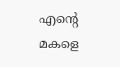എന്റെ മകളെ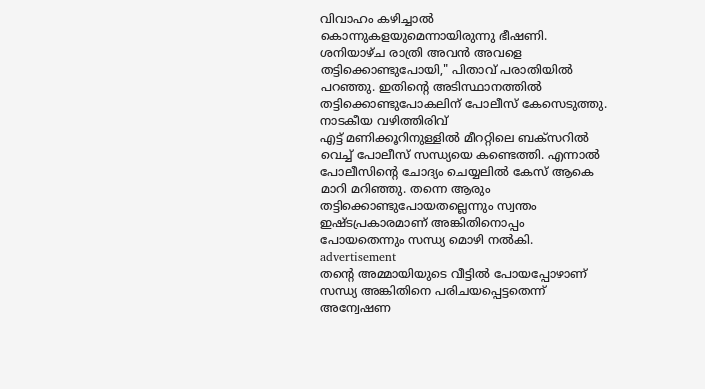വിവാഹം കഴിച്ചാൽ കൊന്നുകളയുമെന്നായിരുന്നു ഭീഷണി. ശനിയാഴ്ച രാത്രി അവൻ അവളെ തട്ടിക്കൊണ്ടുപോയി," പിതാവ് പരാതിയിൽ പറഞ്ഞു. ഇതിന്റെ അടിസ്ഥാനത്തിൽ തട്ടിക്കൊണ്ടുപോകലിന് പോലീസ് കേസെടുത്തു.
നാടകീയ വഴിത്തിരിവ്
എട്ട് മണിക്കൂറിനുള്ളിൽ മീററ്റിലെ ബക്‌സറിൽ വെച്ച് പോലീസ് സന്ധ്യയെ കണ്ടെത്തി. എന്നാൽ പോലീസിന്റെ ചോദ്യം ചെയ്യലിൽ കേസ് ആകെ മാറി മറിഞ്ഞു. തന്നെ ആരും തട്ടിക്കൊണ്ടുപോയതല്ലെന്നും സ്വന്തം ഇഷ്ടപ്രകാരമാണ് അങ്കിതിനൊപ്പം പോയതെന്നും സന്ധ്യ മൊഴി നൽകി.
advertisement
തന്റെ അമ്മായിയുടെ വീട്ടിൽ പോയപ്പോഴാണ് സന്ധ്യ അങ്കിതിനെ പരിചയപ്പെട്ടതെന്ന് അന്വേഷണ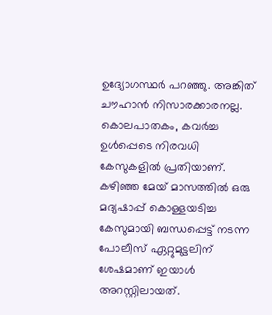ഉദ്യോഗസ്ഥർ പറഞ്ഞു. അങ്കിത് ചൗഹാൻ നിസാരക്കാരനല്ല. കൊലപാതകം, കവർച്ച ഉൾപ്പെടെ നിരവധി കേസുകളിൽ പ്രതിയാണ്. കഴിഞ്ഞ മേയ് മാസത്തിൽ ഒരു മദ്യഷാപ്പ് കൊള്ളയടിച്ച കേസുമായി ബന്ധപ്പെട്ട് നടന്ന പോലീസ് ഏറ്റുമുട്ടലിന് ശേഷമാണ് ഇയാൾ അറസ്റ്റിലായത്.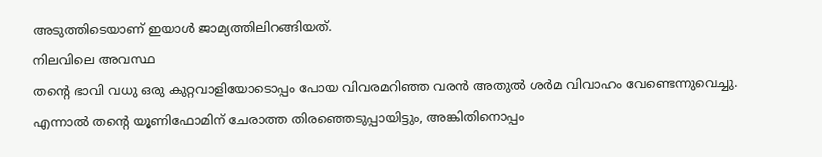അടുത്തിടെയാണ് ഇയാൾ ജാമ്യത്തിലിറങ്ങിയത്.
നിലവിലെ അവസ്ഥ‌
തന്റെ ഭാവി വധു ഒരു കുറ്റവാളിയോടൊപ്പം പോയ വിവരമറിഞ്ഞ വരൻ അതുൽ ശർമ വിവാഹം വേണ്ടെന്നുവെച്ചു. എന്നാൽ തന്റെ യൂണിഫോമിന് ചേരാത്ത തിരഞ്ഞെടുപ്പായിട്ടും, അങ്കിതിനൊപ്പം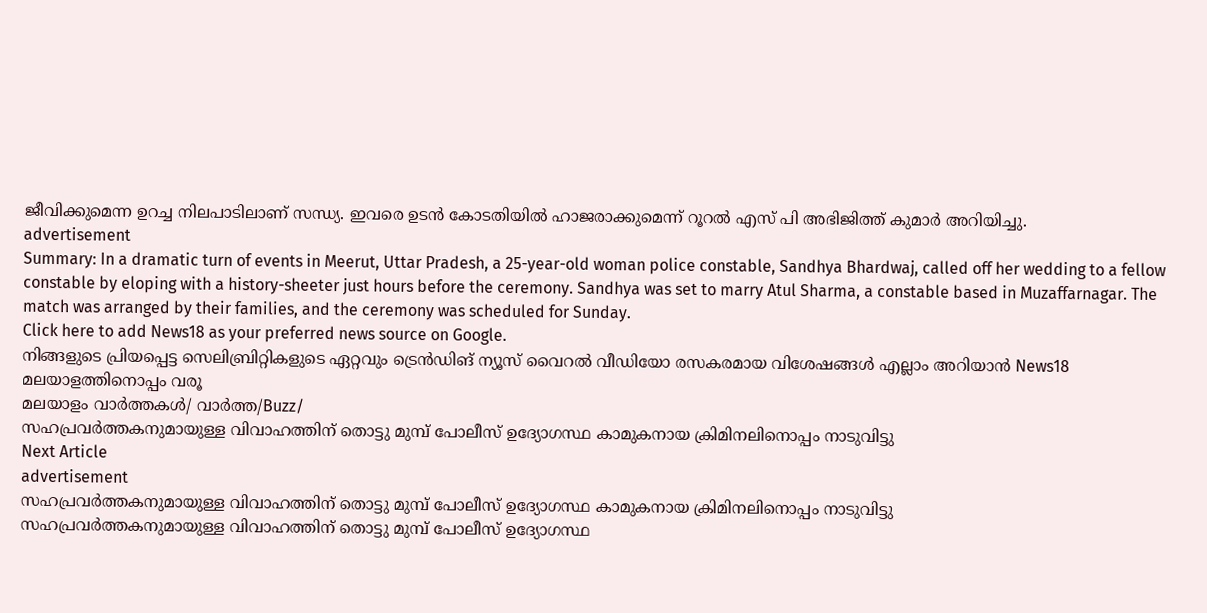ജീവിക്കുമെന്ന ഉറച്ച നിലപാടിലാണ് സന്ധ്യ. ഇവരെ ഉടൻ കോടതിയിൽ ഹാജരാക്കുമെന്ന് റൂറൽ എസ് പി അഭിജിത്ത് കുമാർ അറിയിച്ചു.
advertisement
Summary: In a dramatic turn of events in Meerut, Uttar Pradesh, a 25-year-old woman police constable, Sandhya Bhardwaj, called off her wedding to a fellow constable by eloping with a history-sheeter just hours before the ceremony. Sandhya was set to marry Atul Sharma, a constable based in Muzaffarnagar. The match was arranged by their families, and the ceremony was scheduled for Sunday.
Click here to add News18 as your preferred news source on Google.
നിങ്ങളുടെ പ്രിയപ്പെട്ട സെലിബ്രിറ്റികളുടെ ഏറ്റവും ട്രെൻഡിങ് ന്യൂസ് വൈറൽ വീഡിയോ രസകരമായ വിശേഷങ്ങൾ എല്ലാം അറിയാൻ News18 മലയാളത്തിനൊപ്പം വരൂ
മലയാളം വാർത്തകൾ/ വാർത്ത/Buzz/
സഹപ്രവർത്തകനുമായുള്ള വിവാഹത്തിന് തൊട്ടു മുമ്പ് പോലീസ് ഉദ്യോഗസ്ഥ കാമുകനായ ക്രിമിനലിനൊപ്പം നാടുവിട്ടു
Next Article
advertisement
സഹപ്രവർത്തകനുമായുള്ള വിവാഹത്തിന് തൊട്ടു മുമ്പ് പോലീസ് ഉദ്യോഗസ്ഥ കാമുകനായ ക്രിമിനലിനൊപ്പം നാടുവിട്ടു
സഹപ്രവർത്തകനുമായുള്ള വിവാഹത്തിന് തൊട്ടു മുമ്പ് പോലീസ് ഉദ്യോഗസ്ഥ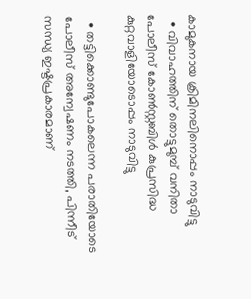കാമുകനായ ക്രിമിനലിനൊപ്പം നാടുവിട്ടു
  • വിവാഹത്തിന് തൊട്ടുമുമ്പ് വനിതാ പോലീസ് കോൺസ്റ്റബിൾ കുപ്രസിദ്ധ കുറ്റവാളിയോടൊപ്പം നാടുവിട്ടു

  • തട്ടിക്കൊണ്ടുപോകലെന്ന പരാതിയോടെ പോലീസ് അന്വേഷണം നടത്തി, പിന്നീട് സന്ധ്യ ഇഷ്ടപ്രകാരമാണ്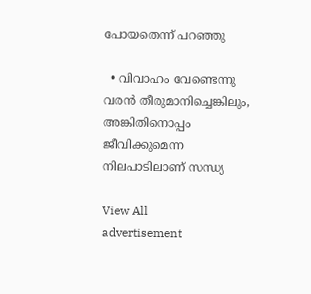പോയതെന്ന് പറഞ്ഞു

  • വിവാഹം വേണ്ടെന്നു വരൻ തീരുമാനിച്ചെങ്കിലും, അങ്കിതിനൊപ്പം ജീവിക്കുമെന്ന നിലപാടിലാണ് സന്ധ്യ

View All
advertisement